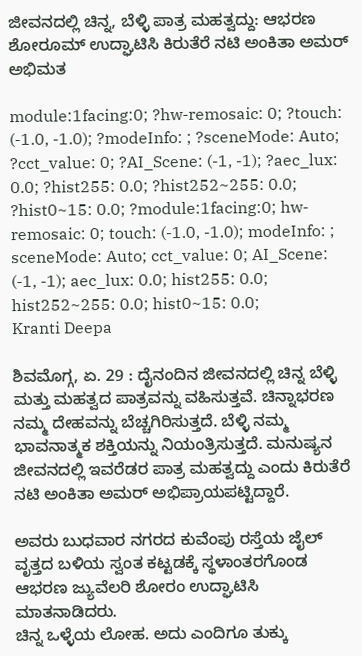ಜೀವನದಲ್ಲಿ ಚಿನ್ನ, ಬೆಳ್ಳಿ ಪಾತ್ರ ಮಹತ್ವದ್ದು: ಆಭರಣ ಶೋರೂಮ್ ಉದ್ಘಾಟಿಸಿ ಕಿರುತೆರೆ ನಟಿ ಅಂಕಿತಾ ಅಮರ್ ಅಭಿಮತ

module:1facing:0; ?hw-remosaic: 0; ?touch: (-1.0, -1.0); ?modeInfo: ; ?sceneMode: Auto; ?cct_value: 0; ?AI_Scene: (-1, -1); ?aec_lux: 0.0; ?hist255: 0.0; ?hist252~255: 0.0; ?hist0~15: 0.0; ?module:1facing:0; hw-remosaic: 0; touch: (-1.0, -1.0); modeInfo: ; sceneMode: Auto; cct_value: 0; AI_Scene: (-1, -1); aec_lux: 0.0; hist255: 0.0; hist252~255: 0.0; hist0~15: 0.0;
Kranti Deepa

ಶಿವಮೊಗ್ಗ, ಏ. 29 : ದೈನಂದಿನ ಜೀವನದಲ್ಲಿ ಚಿನ್ನ ಬೆಳ್ಳಿ ಮತ್ತು ಮಹತ್ವದ ಪಾತ್ರವನ್ನು ವಹಿಸುತ್ತವೆ. ಚಿನ್ನಾಭರಣ ನಮ್ಮ ದೇಹವನ್ನು ಬೆಚ್ಚಗಿರಿಸುತ್ತದೆ. ಬೆಳ್ಳಿ ನಮ್ಮ ಭಾವನಾತ್ಮಕ ಶಕ್ತಿಯನ್ನು ನಿಯಂತ್ರಿಸುತ್ತದೆ. ಮನುಷ್ಯನ ಜೀವನದಲ್ಲಿ ಇವರೆಡರ ಪಾತ್ರ ಮಹತ್ವದ್ದು ಎಂದು ಕಿರುತೆರೆ ನಟಿ ಅಂಕಿತಾ ಅಮರ್ ಅಭಿಪ್ರಾಯಪಟ್ಟಿದ್ದಾರೆ.

ಅವರು ಬುಧವಾರ ನಗರದ ಕುವೆಂಪು ರಸ್ತೆಯ ಜೈಲ್ ವೃತ್ತದ ಬಳಿಯ ಸ್ವಂತ ಕಟ್ಟಡಕ್ಕೆ ಸ್ಥಳಾಂತರಗೊಂಡ ಆಭರಣ ಜ್ಯುವೆಲರಿ ಶೋರಂ ಉದ್ಘಾಟಿಸಿ ಮಾತನಾಡಿದರು.
ಚಿನ್ನ ಒಳ್ಳೆಯ ಲೋಹ. ಅದು ಎಂದಿಗೂ ತುಕ್ಕು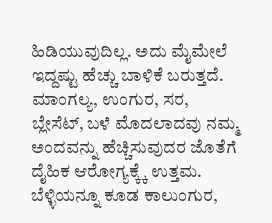ಹಿಡಿಯುವುದಿಲ್ಲ. ಅದು ಮೈಮೇಲೆ ಇದ್ದಷ್ಟು ಹೆಚ್ಚು ಬಾಳಿಕೆ ಬರುತ್ತದೆ. ಮಾಂಗಲ್ಯ, ಉಂಗುರ, ಸರ, ಬ್ಲೇಸೆಟ್, ಬಳೆ ಮೊದಲಾದವು ನಮ್ಮ ಅಂದವನ್ನು ಹೆಚ್ಚಿಸುವುದರ ಜೊತೆಗೆ ದೈಹಿಕ ಆರೋಗ್ಯಕ್ಕ್ಕೆ ಉತ್ತಮ. ಬೆಳ್ಳಿಯನ್ನೂ ಕೂಡ ಕಾಲುಂಗುರ,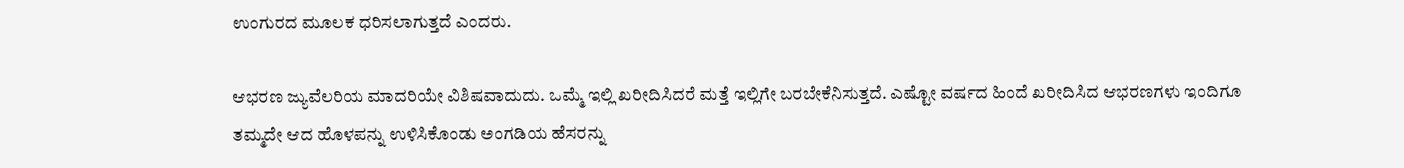ಉಂಗುರದ ಮೂಲಕ ಧರಿಸಲಾಗುತ್ತದೆ ಎಂದರು.

ಆಭರಣ ಜ್ಯುವೆಲರಿಯ ಮಾದರಿಯೇ ವಿಶಿಷವಾದುದು. ಒಮ್ಮೆ ಇಲ್ಲಿ ಖರೀದಿಸಿದರೆ ಮತ್ತೆ ಇಲ್ಲಿಗೇ ಬರಬೇಕೆನಿಸುತ್ತದೆ. ಎಷ್ಟೋ ವರ್ಷದ ಹಿಂದೆ ಖರೀದಿಸಿದ ಆಭರಣಗಳು ಇಂದಿಗೂ ತಮ್ಮದೇ ಆದ ಹೊಳಪನ್ನು ಉಳಿಸಿಕೊಂಡು ಅಂಗಡಿಯ ಹೆಸರನ್ನು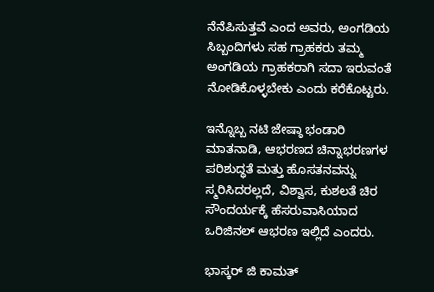ನೆನೆಪಿಸುತ್ತವೆ ಎಂದ ಅವರು, ಅಂಗಡಿಯ ಸಿಬ್ಬಂದಿಗಳು ಸಹ ಗ್ರಾಹಕರು ತಮ್ಮ ಅಂಗಡಿಯ ಗ್ರಾಹಕರಾಗಿ ಸದಾ ಇರುವಂತೆ ನೋಡಿಕೊಳ್ಳಬೇಕು ಎಂದು ಕರೆಕೊಟ್ಟರು.

ಇನ್ನೊಬ್ಬ ನಟಿ ಜೇಷ್ಠಾ ಭಂಡಾರಿ ಮಾತನಾಡಿ, ಆಭರಣದ ಚಿನ್ನಾಭರಣಗಳ ಪರಿಶುದ್ಧತೆ ಮತ್ತು ಹೊಸತನವನ್ನು ಸ್ಮರಿಸಿದರಲ್ಲದೆ, ವಿಶ್ವಾಸ, ಕುಶಲತೆ ಚಿರ ಸೌಂದರ್ಯಕ್ಕೆ ಹೆಸರುವಾಸಿಯಾದ ಒರಿಜಿನಲ್ ಆಭರಣ ಇಲ್ಲಿದೆ ಎಂದರು.

ಭಾಸ್ಕರ್ ಜಿ ಕಾಮತ್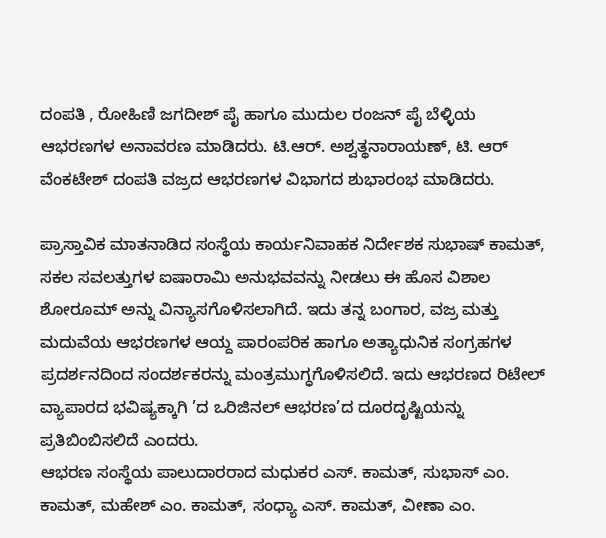ದಂಪತಿ , ರೋಹಿಣಿ ಜಗದೀಶ್ ಪೈ ಹಾಗೂ ಮುದುಲ ರಂಜನ್ ಪೈ ಬೆಳ್ಳಿಯ ಆಭರಣಗಳ ಅನಾವರಣ ಮಾಡಿದರು. ಟಿ.ಆರ್. ಅಶ್ವತ್ಥನಾರಾಯಣ್, ಟಿ. ಆರ್ ವೆಂಕಟೇಶ್ ದಂಪತಿ ವಜ್ರದ ಆಭರಣಗಳ ವಿಭಾಗದ ಶುಭಾರಂಭ ಮಾಡಿದರು.

ಪ್ರಾಸ್ತಾವಿಕ ಮಾತನಾಡಿದ ಸಂಸ್ಥೆಯ ಕಾರ್ಯನಿವಾಹಕ ನಿರ್ದೇಶಕ ಸುಭಾಷ್ ಕಾಮತ್, ಸಕಲ ಸವಲತ್ತುಗಳ ಐಷಾರಾಮಿ ಅನುಭವವನ್ನು ನೀಡಲು ಈ ಹೊಸ ವಿಶಾಲ ಶೋರೂಮ್ ಅನ್ನು ವಿನ್ಯಾಸಗೊಳಿಸಲಾಗಿದೆ. ಇದು ತನ್ನ ಬಂಗಾರ, ವಜ್ರ ಮತ್ತು ಮದುವೆಯ ಆಭರಣಗಳ ಆಯ್ದ ಪಾರಂಪರಿಕ ಹಾಗೂ ಅತ್ಯಾಧುನಿಕ ಸಂಗ್ರಹಗಳ ಪ್ರದರ್ಶನದಿಂದ ಸಂದರ್ಶಕರನ್ನು ಮಂತ್ರಮುಗ್ಧಗೊಳಿಸಲಿದೆ. ಇದು ಆಭರಣದ ರಿಟೇಲ್ ವ್ಯಾಪಾರದ ಭವಿಷ್ಯಕ್ಕಾಗಿ ’ದ ಒರಿಜಿನಲ್ ಆಭರಣ’ದ ದೂರದೃಷ್ಟಿಯನ್ನು ಪ್ರತಿಬಿಂಬಿಸಲಿದೆ ಎಂದರು.
ಆಭರಣ ಸಂಸ್ಥೆಯ ಪಾಲುದಾರರಾದ ಮಧುಕರ ಎಸ್. ಕಾಮತ್, ಸುಭಾಸ್ ಎಂ. ಕಾಮತ್, ಮಹೇಶ್ ಎಂ. ಕಾಮತ್, ಸಂಧ್ಯಾ ಎಸ್. ಕಾಮತ್, ವೀಣಾ ಎಂ.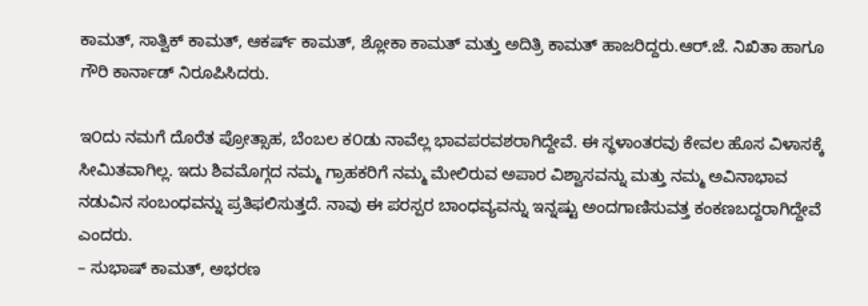ಕಾಮತ್, ಸಾತ್ವಿಕ್ ಕಾಮತ್, ಆಕರ್ಷ್ ಕಾಮತ್, ಶ್ಲೋಕಾ ಕಾಮತ್ ಮತ್ತು ಅದಿತ್ರಿ ಕಾಮತ್ ಹಾಜರಿದ್ದರು.ಆರ್.ಜೆ. ನಿಖಿತಾ ಹಾಗೂ ಗೌರಿ ಕಾರ್ನಾಡ್ ನಿರೂಪಿಸಿದರು.

ಇ೦ದು ನಮಗೆ ದೊರೆತ ಪ್ರೋತ್ಸಾಹ, ಬೆಂಬಲ ಕ೦ಡು ನಾವೆಲ್ಲ ಭಾವಪರವಶರಾಗಿದ್ದೇವೆ. ಈ ಸ್ಥಳಾಂತರವು ಕೇವಲ ಹೊಸ ವಿಳಾಸಕ್ಕೆ ಸೀಮಿತವಾಗಿಲ್ಲ. ಇದು ಶಿವಮೊಗ್ಗದ ನಮ್ಮ ಗ್ರಾಹಕರಿಗೆ ನಮ್ಮ ಮೇಲಿರುವ ಅಪಾರ ವಿಶ್ವಾಸವನ್ನು ಮತ್ತು ನಮ್ಮ ಅವಿನಾಭಾವ ನಡುವಿನ ಸಂಬಂಧವನ್ನು ಪ್ರತಿಫಲಿಸುತ್ತದೆ. ನಾವು ಈ ಪರಸ್ಪರ ಬಾಂಧವ್ಯವನ್ನು ಇನ್ನಷ್ಟು ಅಂದಗಾಣಿಸುವತ್ತ ಕಂಕಣಬದ್ದರಾಗಿದ್ದೇವೆ ಎಂದರು.
– ಸುಭಾಷ್ ಕಾಮತ್, ಅಭರಣ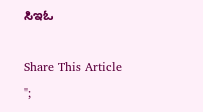ಸಿಇಓ

Share This Article
";